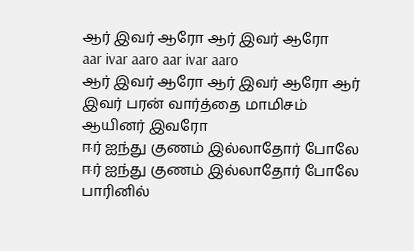ஆர் இவர் ஆரோ ஆர் இவர் ஆரோ
aar ivar aaro aar ivar aaro
ஆர் இவர் ஆரோ ஆர் இவர் ஆரோ ஆர் இவர் பரன் வார்த்தை மாமிசம் ஆயினர் இவரோ
ஈர் ஐந்து குணம் இல்லாதோர் போலே ஈர் ஐந்து குணம் இல்லாதோர் போலே பாரினில்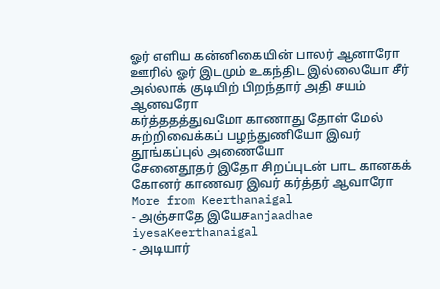ஓர் எளிய கன்னிகையின் பாலர் ஆனாரோ
ஊரில் ஓர் இடமும் உகந்திட இல்லையோ சீர் அல்லாக் குடியிற் பிறந்தார் அதி சயம் ஆனவரோ
கர்த்ததத்துவமோ காணாது தோள் மேல் சுற்றிவைக்கப் பழந்துணியோ இவர் தூங்கப்புல் அணையோ
சேனைதூதர் இதோ சிறப்புடன் பாட கானகக் கோனர் காணவர இவர் கர்த்தர் ஆவாரோ
More from Keerthanaigal
- அஞ்சாதே இயேசanjaadhae iyesaKeerthanaigal
- அடியார்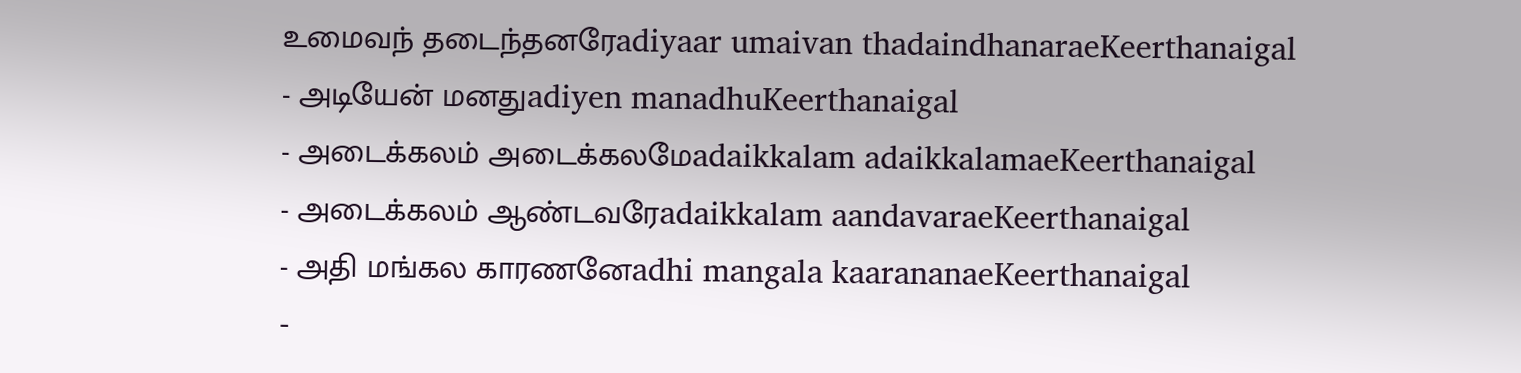உமைவந் தடைந்தனரேadiyaar umaivan thadaindhanaraeKeerthanaigal
- அடியேன் மனதுadiyen manadhuKeerthanaigal
- அடைக்கலம் அடைக்கலமேadaikkalam adaikkalamaeKeerthanaigal
- அடைக்கலம் ஆண்டவரேadaikkalam aandavaraeKeerthanaigal
- அதி மங்கல காரணனேadhi mangala kaarananaeKeerthanaigal
-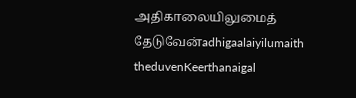அதிகாலையிலுமைத் தேடுவேன்adhigaalaiyilumaith theduvenKeerthanaigal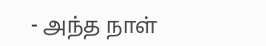- அந்த நாள்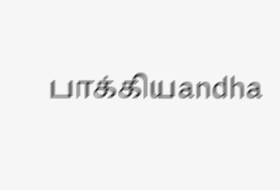பாக்கியandha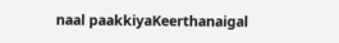naal paakkiyaKeerthanaigal